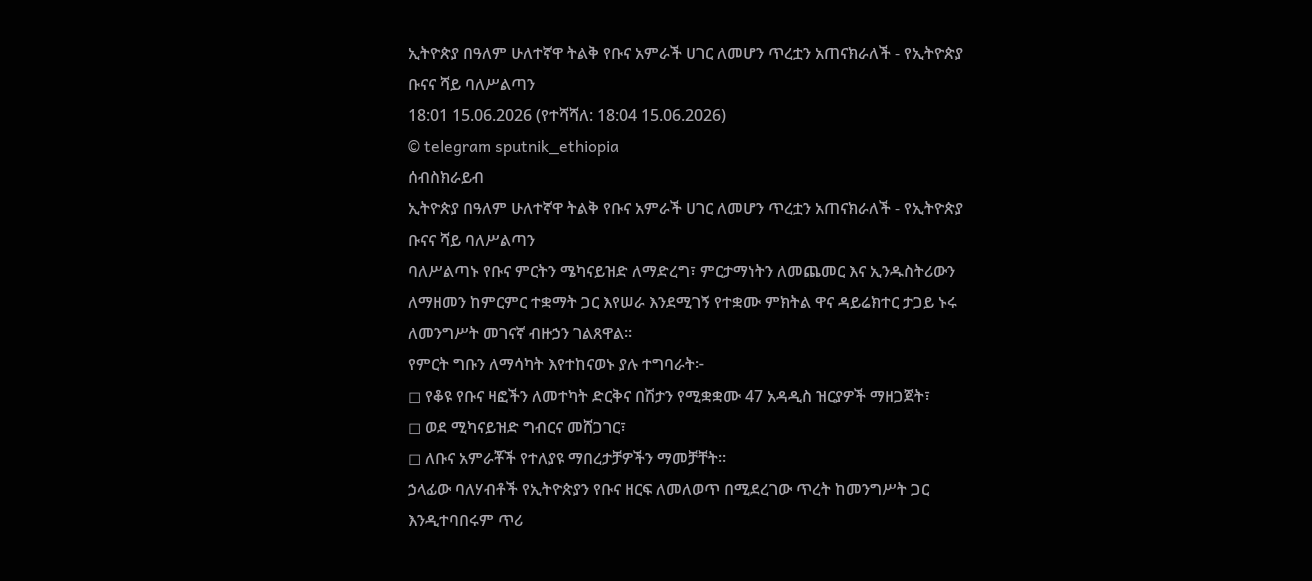ኢትዮጵያ በዓለም ሁለተኛዋ ትልቅ የቡና አምራች ሀገር ለመሆን ጥረቷን አጠናክራለች - የኢትዮጵያ ቡናና ሻይ ባለሥልጣን
18:01 15.06.2026 (የተሻሻለ: 18:04 15.06.2026)
© telegram sputnik_ethiopia
ሰብስክራይብ
ኢትዮጵያ በዓለም ሁለተኛዋ ትልቅ የቡና አምራች ሀገር ለመሆን ጥረቷን አጠናክራለች - የኢትዮጵያ ቡናና ሻይ ባለሥልጣን
ባለሥልጣኑ የቡና ምርትን ሜካናይዝድ ለማድረግ፣ ምርታማነትን ለመጨመር እና ኢንዱስትሪውን ለማዘመን ከምርምር ተቋማት ጋር እየሠራ እንደሚገኝ የተቋሙ ምክትል ዋና ዳይሬክተር ታጋይ ኑሩ ለመንግሥት መገናኛ ብዙኃን ገልጸዋል።
የምርት ግቡን ለማሳካት እየተከናወኑ ያሉ ተግባራት፦
◻ የቆዩ የቡና ዛፎችን ለመተካት ድርቅና በሽታን የሚቋቋሙ 47 አዳዲስ ዝርያዎች ማዘጋጀት፣
◻ ወደ ሚካናይዝድ ግብርና መሸጋገር፣
◻ ለቡና አምራቾች የተለያዩ ማበረታቻዎችን ማመቻቸት።
ኃላፊው ባለሃብቶች የኢትዮጵያን የቡና ዘርፍ ለመለወጥ በሚደረገው ጥረት ከመንግሥት ጋር እንዲተባበሩም ጥሪ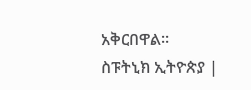አቅርበዋል።
ስፑትኒክ ኢትዮጵያ |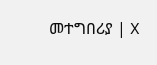መተግበሪያ | X